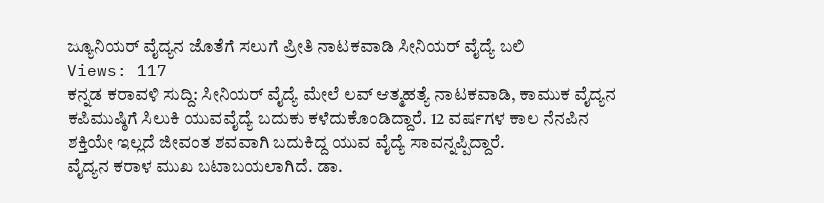ಜ್ಯೂನಿಯರ್ ವೈದ್ಯನ ಜೊತೆಗೆ ಸಲುಗೆ ಪ್ರೀತಿ ನಾಟಕವಾಡಿ ಸೀನಿಯರ್ ವೈದ್ಯೆ ಬಲಿ
Views: 117
ಕನ್ನಡ ಕರಾವಳಿ ಸುದ್ದಿ: ಸೀನಿಯರ್ ವೈದ್ಯೆ ಮೇಲೆ ಲವ್ ಆತ್ಮಹತ್ಯೆ ನಾಟಕವಾಡಿ, ಕಾಮುಕ ವೈದ್ಯನ ಕಪಿಮುಷ್ಠಿಗೆ ಸಿಲುಕಿ ಯುವವೈದ್ಯೆ ಬದುಕು ಕಳೆದುಕೊಂಡಿದ್ದಾರೆ. 12 ವರ್ಷಗಳ ಕಾಲ ನೆನಪಿನ ಶಕ್ತಿಯೇ ಇಲ್ಲದೆ ಜೀವಂತ ಶವವಾಗಿ ಬದುಕಿದ್ದ ಯುವ ವೈದ್ಯೆ ಸಾವನ್ನಪ್ಪಿದ್ದಾರೆ.
ವೈದ್ಯನ ಕರಾಳ ಮುಖ ಬಟಾಬಯಲಾಗಿದೆ. ಡಾ.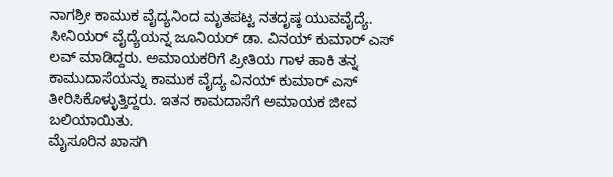ನಾಗಶ್ರೀ ಕಾಮುಕ ವೈದ್ಯನಿಂದ ಮೃತಪಟ್ಟ ನತದೃಷ್ಠ ಯುವವೈದ್ಯೆ. ಸೀನಿಯರ್ ವೈದ್ಯೆಯನ್ನ ಜೂನಿಯರ್ ಡಾ. ವಿನಯ್ ಕುಮಾರ್ ಎಸ್ ಲವ್ ಮಾಡಿದ್ದರು. ಅಮಾಯಕರಿಗೆ ಪ್ರೀತಿಯ ಗಾಳ ಹಾಕಿ ತನ್ನ ಕಾಮುದಾಸೆಯನ್ನು ಕಾಮುಕ ವೈದ್ಯ ವಿನಯ್ ಕುಮಾರ್ ಎಸ್ ತೀರಿಸಿಕೊಳ್ಳುತ್ತಿದ್ದರು. ಇತನ ಕಾಮದಾಸೆಗೆ ಅಮಾಯಕ ಜೀವ ಬಲಿಯಾಯಿತು.
ಮೈಸೂರಿನ ಖಾಸಗಿ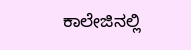ಕಾಲೇಜಿನಲ್ಲಿ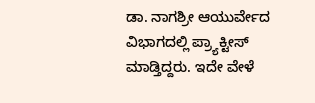ಡಾ. ನಾಗಶ್ರೀ ಆಯುರ್ವೇದ ವಿಭಾಗದಲ್ಲಿ ಪ್ರ್ಯಾಕ್ಟೀಸ್ ಮಾಡ್ತಿದ್ದರು. ಇದೇ ವೇಳೆ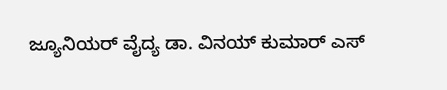ಜ್ಯೂನಿಯರ್ ವೈದ್ಯ ಡಾ. ವಿನಯ್ ಕುಮಾರ್ ಎಸ್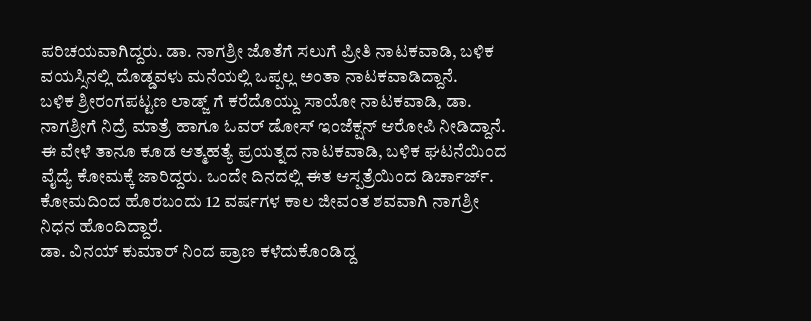ಪರಿಚಯವಾಗಿದ್ದರು. ಡಾ. ನಾಗಶ್ರೀ ಜೊತೆಗೆ ಸಲುಗೆ ಪ್ರೀತಿ ನಾಟಕವಾಡಿ, ಬಳಿಕ ವಯಸ್ಸಿನಲ್ಲಿ ದೊಡ್ಡವಳು ಮನೆಯಲ್ಲಿ ಒಪ್ಪಲ್ಲ ಅಂತಾ ನಾಟಕವಾಡಿದ್ದಾನೆ.
ಬಳಿಕ ಶ್ರೀರಂಗಪಟ್ಟಣ ಲಾಡ್ಜ್ ಗೆ ಕರೆದೊಯ್ದು ಸಾಯೋ ನಾಟಕವಾಡಿ, ಡಾ. ನಾಗಶ್ರೀಗೆ ನಿದ್ರೆ ಮಾತ್ರೆ ಹಾಗೂ ಓವರ್ ಡೋಸ್ ಇಂಜೆಕ್ಷನ್ ಆರೋಪಿ ನೀಡಿದ್ದಾನೆ. ಈ ವೇಳೆ ತಾನೂ ಕೂಡ ಆತ್ಮಹತ್ಯೆ ಪ್ರಯತ್ನದ ನಾಟಕವಾಡಿ, ಬಳಿಕ ಘಟನೆಯಿಂದ ವೈದ್ಯೆ ಕೋಮಕ್ಕೆ ಜಾರಿದ್ದರು. ಒಂದೇ ದಿನದಲ್ಲಿ ಈತ ಆಸ್ಪತ್ರೆಯಿಂದ ಡಿರ್ಚಾರ್ಜ್. ಕೋಮದಿಂದ ಹೊರಬಂದು 12 ವರ್ಷಗಳ ಕಾಲ ಜೀವಂತ ಶವವಾಗಿ ನಾಗಶ್ರೀ ನಿಧನ ಹೊಂದಿದ್ದಾರೆ.
ಡಾ. ವಿನಯ್ ಕುಮಾರ್ ನಿಂದ ಪ್ರಾಣ ಕಳೆದುಕೊಂಡಿದ್ದ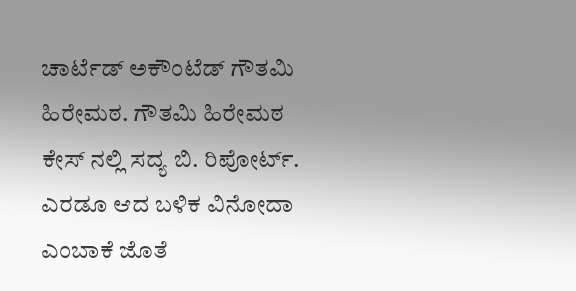ಚಾರ್ಟೆಡ್ ಅಕೌಂಟೆಡ್ ಗೌತಮಿ ಹಿರೇಮಠ. ಗೌತಮಿ ಹಿರೇಮಠ ಕೇಸ್ ನಲ್ಲಿ ಸದ್ಯ ಬಿ. ರಿಪೋರ್ಟ್. ಎರಡೂ ಆದ ಬಳಿಕ ವಿನೋದಾ ಎಂಬಾಕೆ ಜೊತೆ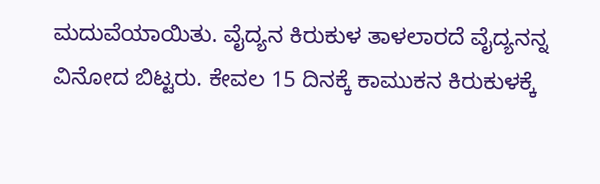ಮದುವೆಯಾಯಿತು. ವೈದ್ಯನ ಕಿರುಕುಳ ತಾಳಲಾರದೆ ವೈದ್ಯನನ್ನ ವಿನೋದ ಬಿಟ್ಟರು. ಕೇವಲ 15 ದಿನಕ್ಕೆ ಕಾಮುಕನ ಕಿರುಕುಳಕ್ಕೆ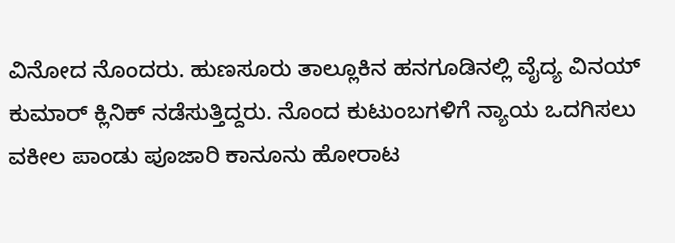ವಿನೋದ ನೊಂದರು. ಹುಣಸೂರು ತಾಲ್ಲೂಕಿನ ಹನಗೂಡಿನಲ್ಲಿ ವೈದ್ಯ ವಿನಯ್ ಕುಮಾರ್ ಕ್ಲಿನಿಕ್ ನಡೆಸುತ್ತಿದ್ದರು. ನೊಂದ ಕುಟುಂಬಗಳಿಗೆ ನ್ಯಾಯ ಒದಗಿಸಲು ವಕೀಲ ಪಾಂಡು ಪೂಜಾರಿ ಕಾನೂನು ಹೋರಾಟ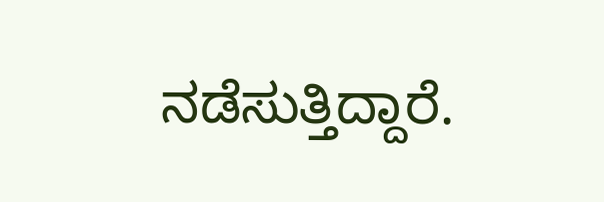ನಡೆಸುತ್ತಿದ್ದಾರೆ.